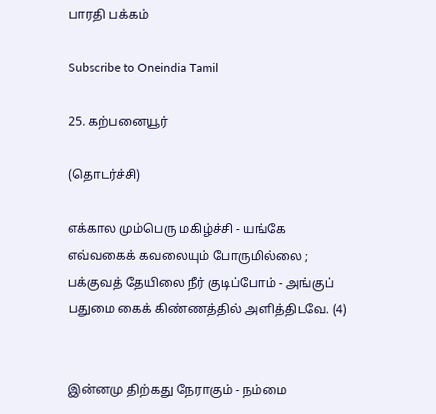பாரதி பக்கம்

Subscribe to Oneindia Tamil

25. கற்பனையூர்

(தொடர்ச்சி)

எக்கால மும்பெரு மகிழ்ச்சி - யங்கே
எவ்வகைக் கவலையும் போருமில்லை ;
பக்குவத் தேயிலை நீர் குடிப்போம் - அங்குப்
பதுமை கைக் கிண்ணத்தில் அளித்திடவே. (4)


இன்னமு திற்கது நேராகும் - நம்மை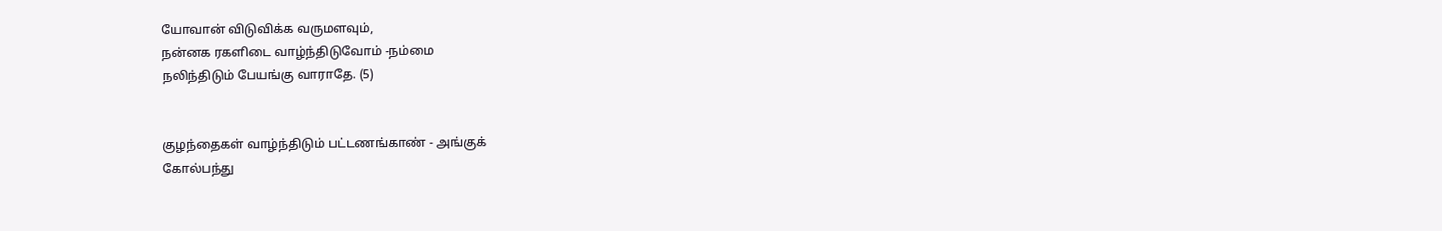யோவான் விடுவிக்க வருமளவும்,
நன்னக ரகளிடை வாழ்ந்திடுவோம் -நம்மை
நலிந்திடும் பேயங்கு வாராதே. (5)


குழந்தைகள் வாழ்ந்திடும் பட்டணங்காண் - அங்குக்
கோல்பந்து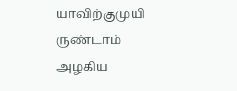யாவிற்குமுயி ருண்டாம்
அழகிய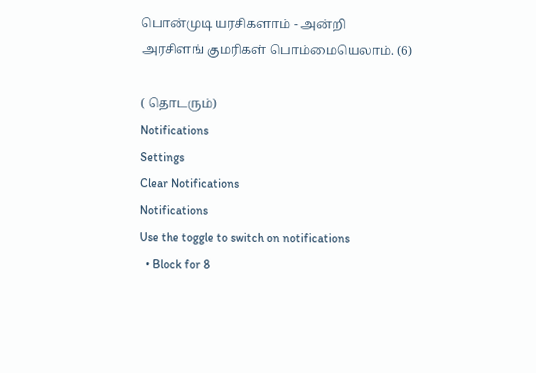பொன்முடி யரசிகளாம் - அன்றி
அரசிளங் குமரிகள் பொம்மையெலாம். (6)

( தொடரும்)
Notifications
Settings
Clear Notifications
Notifications
Use the toggle to switch on notifications
  • Block for 8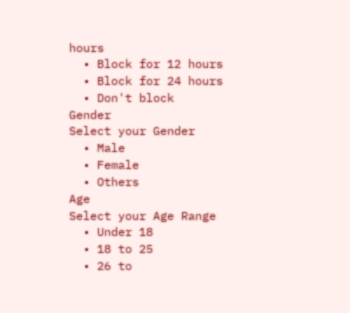hours
  • Block for 12 hours
  • Block for 24 hours
  • Don't block
Gender
Select your Gender
  • Male
  • Female
  • Others
Age
Select your Age Range
  • Under 18
  • 18 to 25
  • 26 to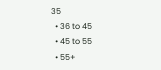35
  • 36 to 45
  • 45 to 55
  • 55+